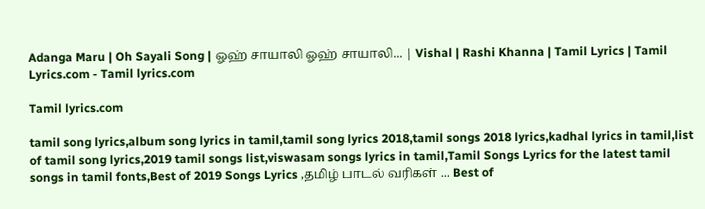Adanga Maru | Oh Sayali Song | ஓஹ் சாயாலி ஓஹ் சாயாலி... | Vishal | Rashi Khanna | Tamil Lyrics | Tamil Lyrics.com - Tamil lyrics.com

Tamil lyrics.com

tamil song lyrics,album song lyrics in tamil,tamil song lyrics 2018,tamil songs 2018 lyrics,kadhal lyrics in tamil,list of tamil song lyrics,2019 tamil songs list,viswasam songs lyrics in tamil,Tamil Songs Lyrics for the latest tamil songs in tamil fonts,Best of 2019 Songs Lyrics ,தமிழ் பாடல் வரிகள் ... Best of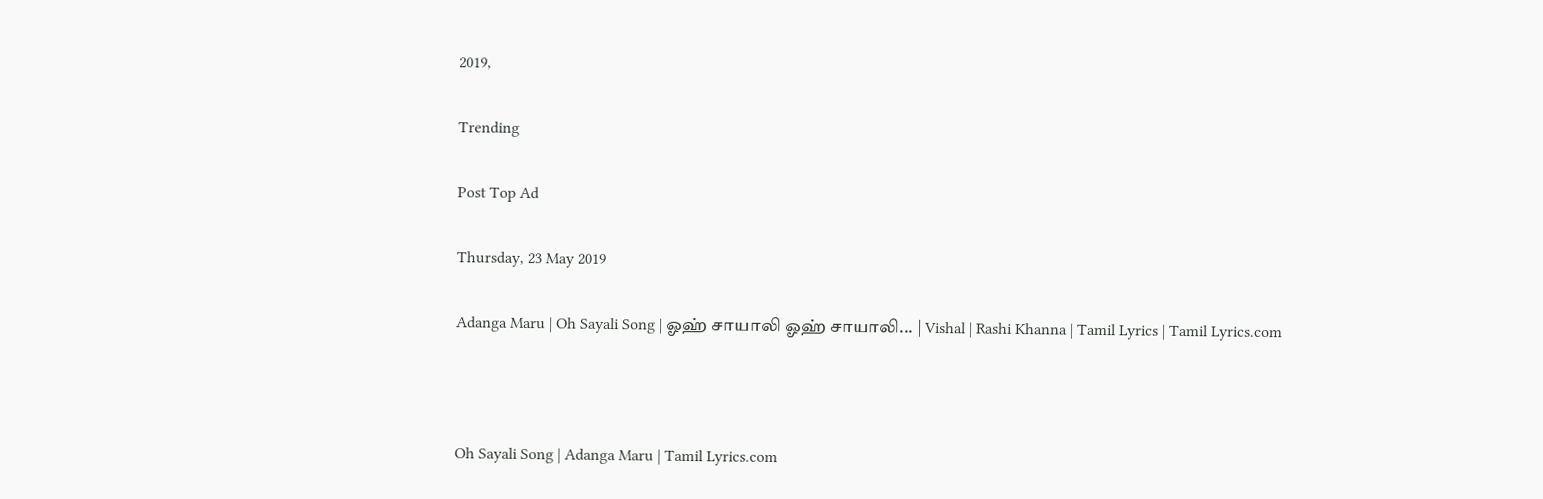2019,

Trending

Post Top Ad

Thursday, 23 May 2019

Adanga Maru | Oh Sayali Song | ஓஹ் சாயாலி ஓஹ் சாயாலி... | Vishal | Rashi Khanna | Tamil Lyrics | Tamil Lyrics.com



Oh Sayali Song | Adanga Maru | Tamil Lyrics.com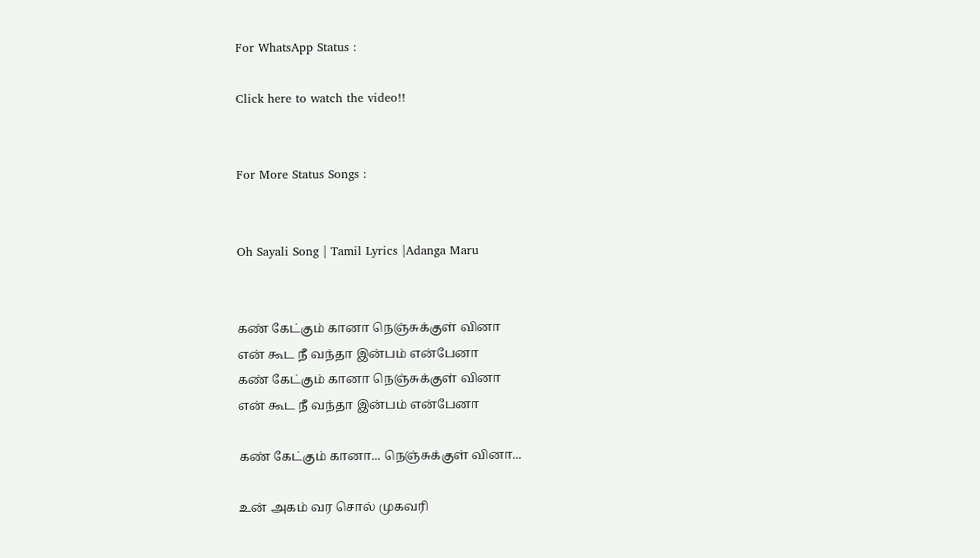For WhatsApp Status :

Click here to watch the video!!


For More Status Songs :


Oh Sayali Song | Tamil Lyrics |Adanga Maru


கண் கேட்கும் கானா நெஞ்சுக்குள் வினா
என் கூட நீ வந்தா இன்பம் என்பேனா
கண் கேட்கும் கானா நெஞ்சுக்குள் வினா
என் கூட நீ வந்தா இன்பம் என்பேனா

கண் கேட்கும் கானா... நெஞ்சுக்குள் வினா...

உன் அகம் வர சொல் முகவரி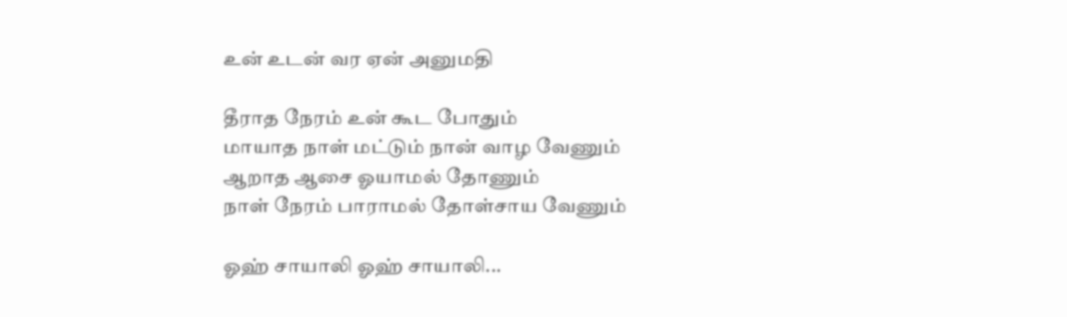உன் உடன் வர ஏன் அனுமதி

தீராத நேரம் உன் கூட போதும்
மாயாத நாள் மட்டும் நான் வாழ வேணும்
ஆறாத ஆசை ஓயாமல் தோணும்
நாள் நேரம் பாராமல் தோள்சாய வேணும்

ஓஹ் சாயாலி ஓஹ் சாயாலி...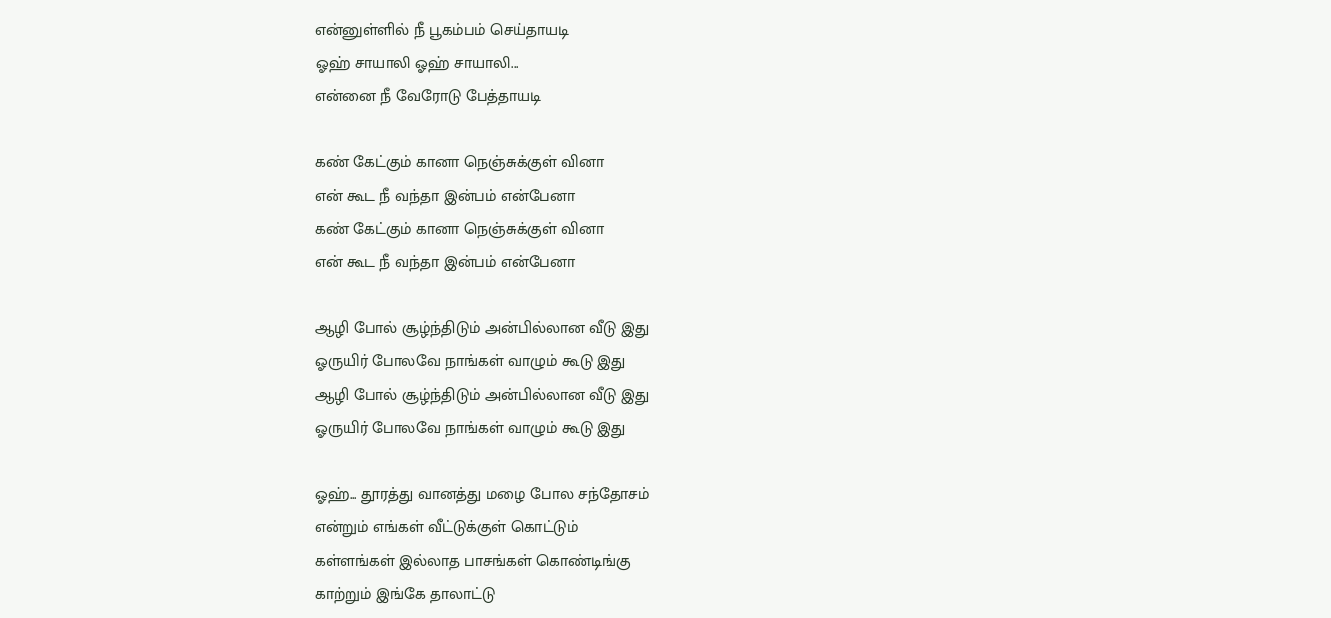என்னுள்ளில் நீ பூகம்பம் செய்தாயடி
ஓஹ் சாயாலி ஓஹ் சாயாலி...
என்னை நீ வேரோடு பேத்தாயடி

கண் கேட்கும் கானா நெஞ்சுக்குள் வினா
என் கூட நீ வந்தா இன்பம் என்பேனா
கண் கேட்கும் கானா நெஞ்சுக்குள் வினா
என் கூட நீ வந்தா இன்பம் என்பேனா

ஆழி போல் சூழ்ந்திடும் அன்பில்லான வீடு இது
ஓருயிர் போலவே நாங்கள் வாழும் கூடு இது
ஆழி போல் சூழ்ந்திடும் அன்பில்லான வீடு இது
ஓருயிர் போலவே நாங்கள் வாழும் கூடு இது

ஓஹ்... தூரத்து வானத்து மழை போல சந்தோசம்
என்றும் எங்கள் வீட்டுக்குள் கொட்டும்
கள்ளங்கள் இல்லாத பாசங்கள் கொண்டிங்கு
காற்றும் இங்கே தாலாட்டு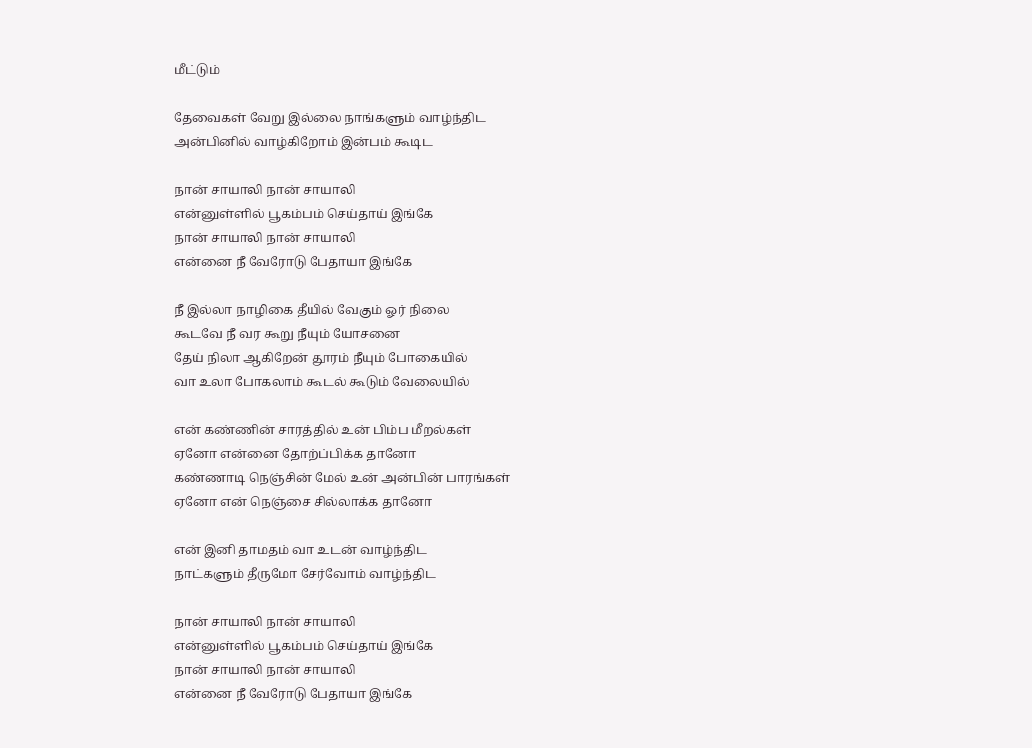மீட்டும்

தேவைகள் வேறு இல்லை நாங்களும் வாழ்ந்திட
அன்பினில் வாழ்கிறோம் இன்பம் கூடிட

நான் சாயாலி நான் சாயாலி
என்னுள்ளில் பூகம்பம் செய்தாய் இங்கே
நான் சாயாலி நான் சாயாலி
என்னை நீ வேரோடு பேதாயா இங்கே

நீ இல்லா நாழிகை தீயில் வேகும் ஓர் நிலை
கூடவே நீ வர கூறு நீயும் யோசனை
தேய் நிலா ஆகிறேன் தூரம் நீயும் போகையில்
வா உலா போகலாம் கூடல் கூடும் வேலையில்

என் கண்ணின் சாரத்தில் உன் பிம்ப மீறல்கள்
ஏனோ என்னை தோற்ப்பிக்க தானோ
கண்ணாடி நெஞ்சின் மேல் உன் அன்பின் பாரங்கள்
ஏனோ என் நெஞ்சை சில்லாக்க தானோ

என் இனி தாமதம் வா உடன் வாழ்ந்திட
நாட்களும் தீருமோ சேர்வோம் வாழ்ந்திட

நான் சாயாலி நான் சாயாலி
என்னுள்ளில் பூகம்பம் செய்தாய் இங்கே
நான் சாயாலி நான் சாயாலி
என்னை நீ வேரோடு பேதாயா இங்கே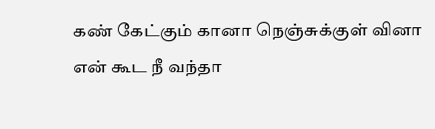கண் கேட்கும் கானா நெஞ்சுக்குள் வினா
என் கூட நீ வந்தா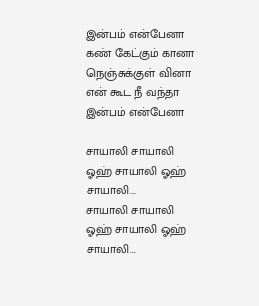இன்பம் என்பேனா
கண் கேட்கும் கானா நெஞ்சுக்குள் வினா
என் கூட நீ வந்தா இன்பம் என்பேனா

சாயாலி சாயாலி
ஓஹ் சாயாலி ஓஹ் சாயாலி...
சாயாலி சாயாலி
ஓஹ் சாயாலி ஓஹ் சாயாலி...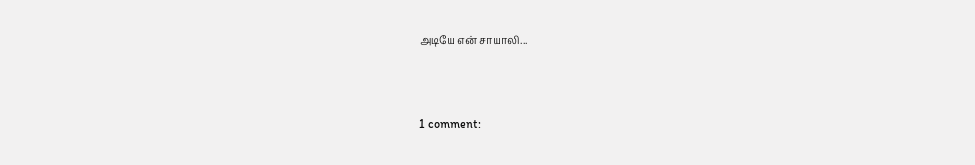அடியே என் சாயாலி...



1 comment: